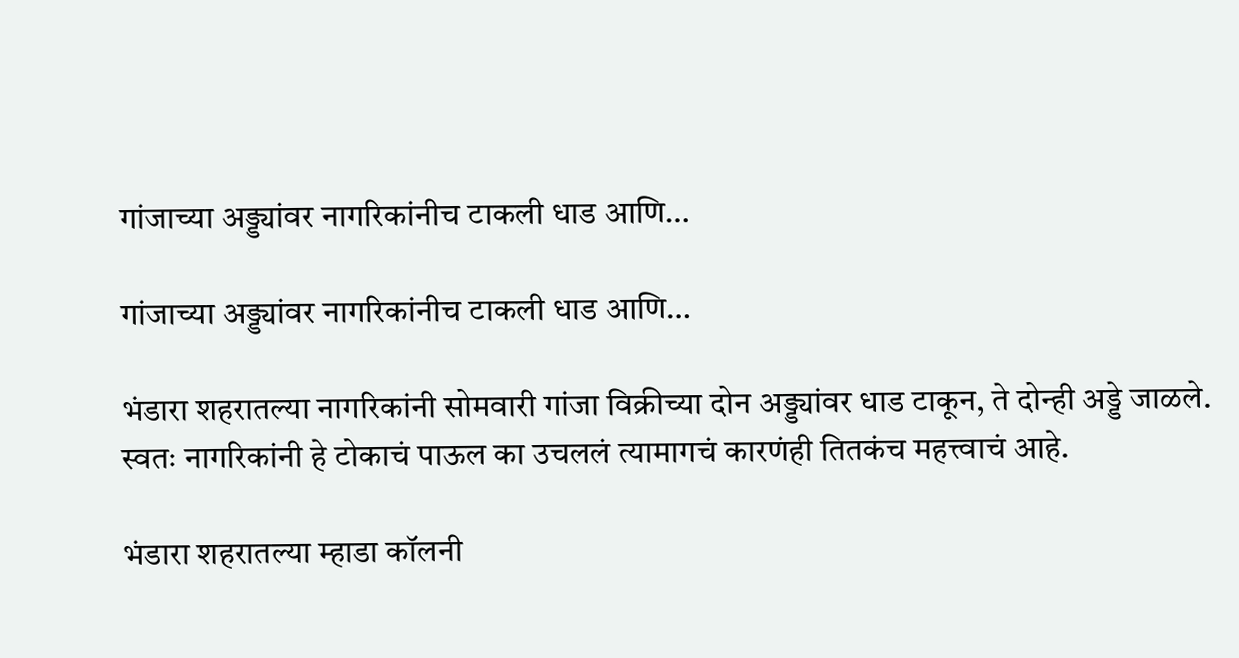गांजाच्या अड्ड्यांवर नागरिकांनीच टाकली धाड आणि…

गांजाच्या अड्ड्यांवर नागरिकांनीच टाकली धाड आणि…

भंडारा शहरातल्या नागरिकांनी सोमवारी गांजा विक्रीच्या दोन अड्ड्यांवर धाड टाकून, ते दोन्ही अड्डे जाळले. स्वतः नागरिकांनी हे टोकाचं पाऊल का उचललं त्यामागचं कारणंही तितकंच महत्त्वाचं आहे.

भंडारा शहरातल्या म्हाडा कॉलनी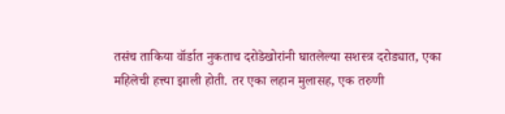तसंच ताकिया वॉर्डात नुकताच दरोडेखोरांनी घातलेल्या सशस्त्र दरोड्यात, एका महिलेची हत्त्या झाली होती. तर एका लहान मुलासह, एक तरुणी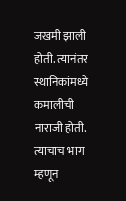जखमी झाली होती. त्यानंतर स्थानिकांमध्ये कमालीची नाराजी होती. त्याचाच भाग म्हणून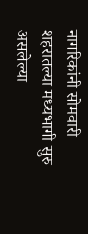नागरिकांनी सोमवारी शहरातल्या मध्यभागी सुरु असलेल्या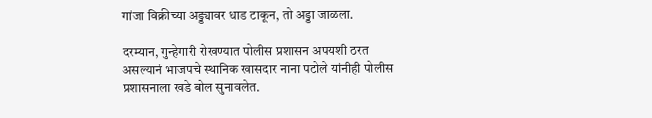गांजा विक्रीच्या अड्ड्यावर धाड टाकून, तो अड्डा जाळला.

दरम्यान, गुन्हेगारी रोखण्यात पोलीस प्रशासन अपयशी ठरत असल्यानं भाजपचे स्थानिक खासदार नाना पटोले यांनीही पोलीस प्रशासनाला खडे बोल सुनावलेत.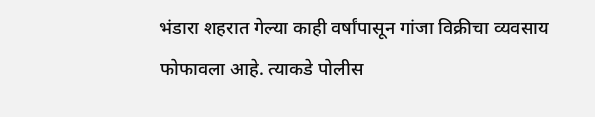भंडारा शहरात गेल्या काही वर्षांपासून गांजा विक्रीचा व्यवसाय फोफावला आहे. त्याकडे पोलीस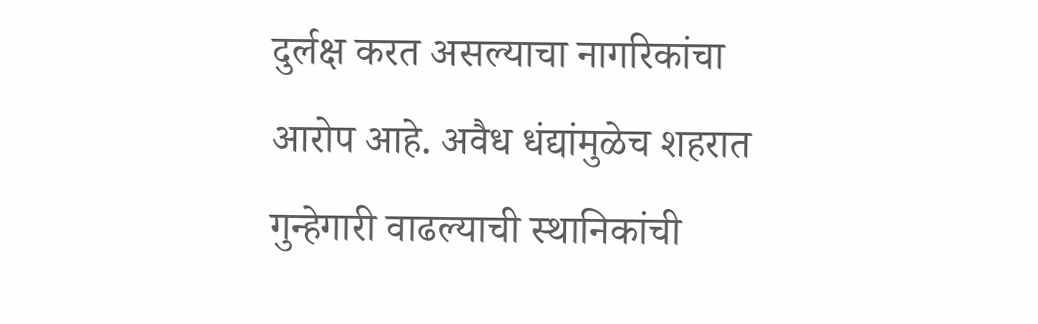दुर्लक्ष करत असल्याचा नागरिकांचा आरोप आहे. अवैध धंद्यांमुळेच शहरात गुन्हेगारी वाढल्याची स्थानिकांची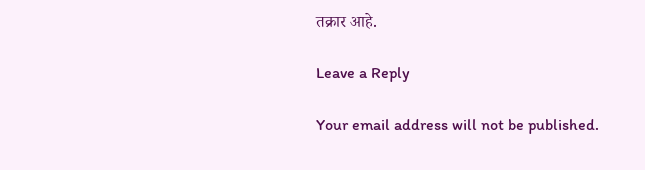तक्रार आहे.

Leave a Reply

Your email address will not be published.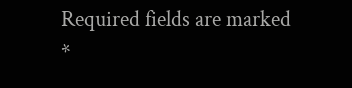Required fields are marked *